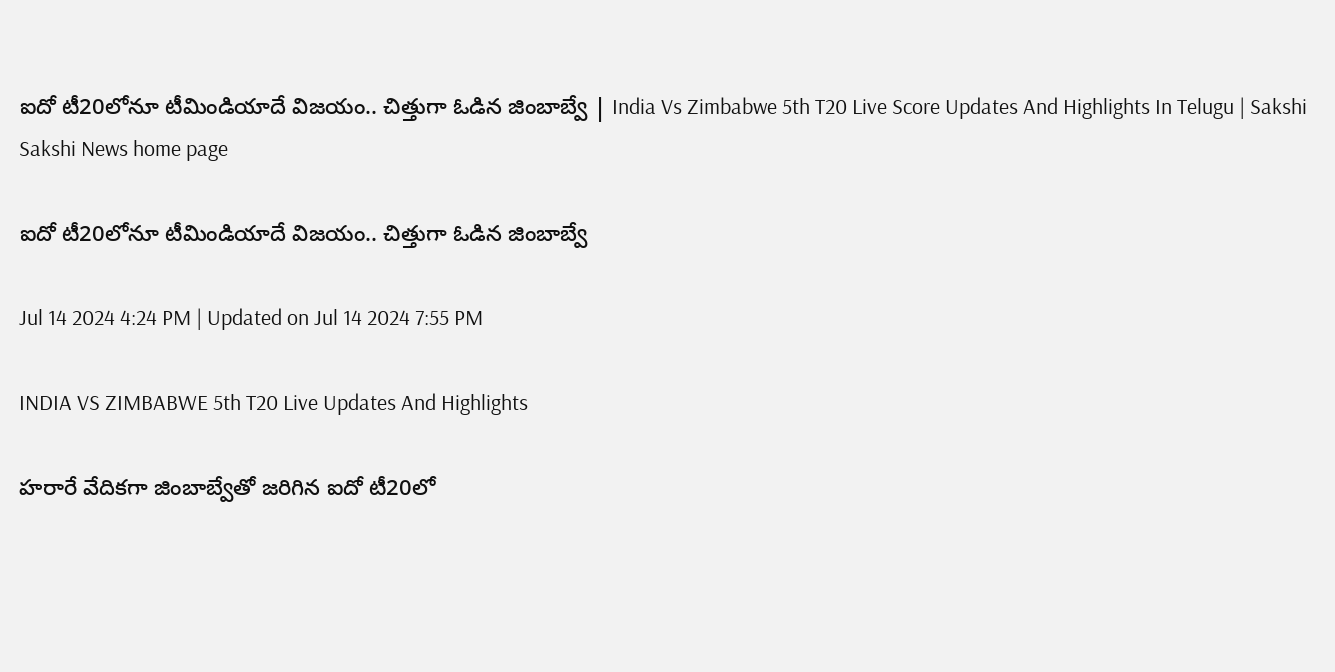ఐదో టీ20లోనూ టీమిండియాదే విజయం.. చిత్తుగా ఓడిన జింబాబ్వే | India Vs Zimbabwe 5th T20 Live Score Updates And Highlights In Telugu | Sakshi
Sakshi News home page

ఐదో టీ20లోనూ టీమిండియాదే విజయం.. చిత్తుగా ఓడిన జింబాబ్వే

Jul 14 2024 4:24 PM | Updated on Jul 14 2024 7:55 PM

INDIA VS ZIMBABWE 5th T20 Live Updates And Highlights

హరారే వేదికగా జింబాబ్వేతో జరిగిన ఐదో టీ20లో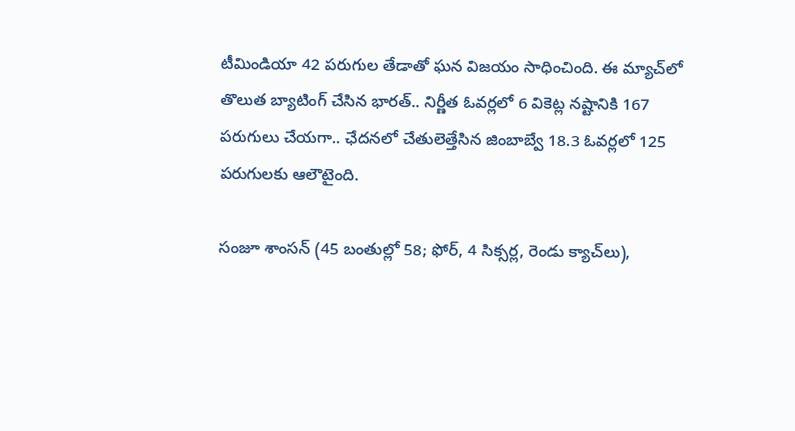టీమిండియా 42 పరుగుల తేడాతో ఘన విజయం సాధించింది. ఈ మ్యాచ్‌లో తొలుత బ్యాటింగ్‌ చేసిన భారత్‌.. నిర్ణీత ఓవర్లలో 6 వికెట్ల నష్టానికి 167 పరుగులు చేయగా.. ఛేదనలో చేతులెత్తేసిన జింబాబ్వే 18.3 ఓవర్లలో 125 పరుగులకు ఆలౌటైంది.

సంజూ శాంసన్‌ (45 బంతుల్లో 58; ఫోర్‌, 4 సిక్సర్ల, రెండు క్యాచ్‌లు),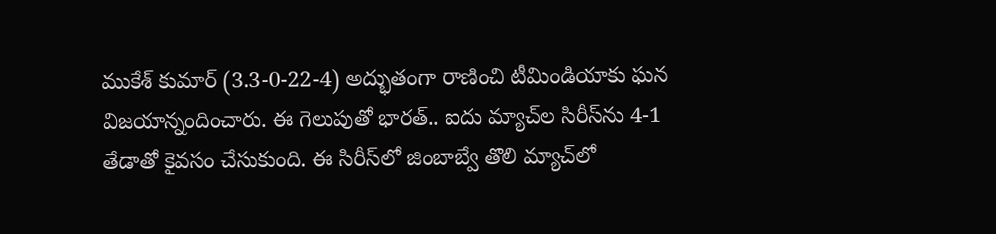ముకేశ్‌ కుమార్‌ (3.3-0-22-4) అద్భుతంగా రాణించి టీమిండియాకు ఘన విజయాన్నందించారు. ఈ గెలుపుతో భారత్‌.. ఐదు మ్యాచ్‌ల సిరీస్‌ను 4-1 తేడాతో కైవసం చేసుకుంది. ఈ సిరీస్‌లో జింబాబ్వే తొలి మ్యాచ్‌లో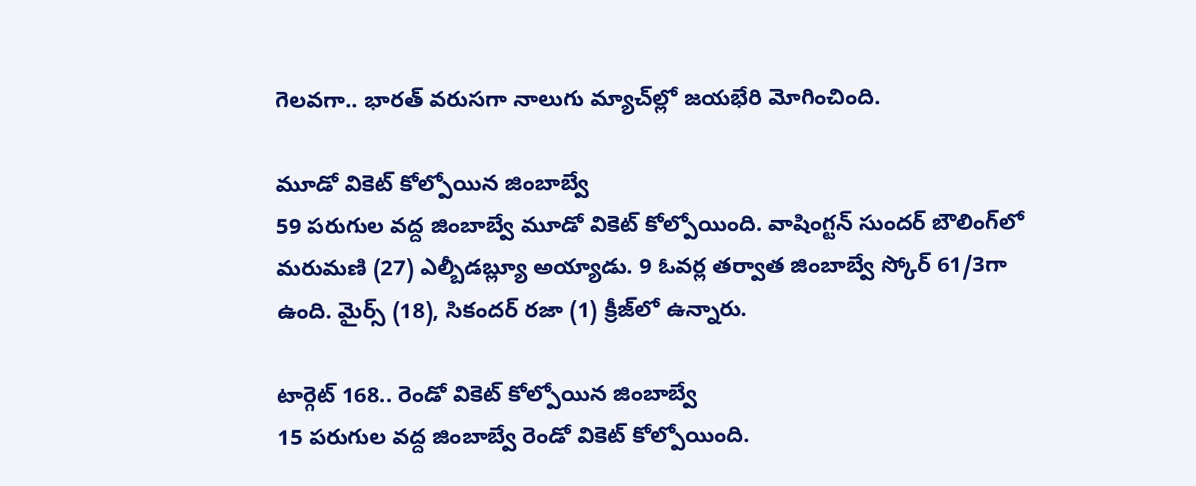గెలవగా.. భారత్‌ వరుసగా నాలుగు మ్యాచ్‌ల్లో జయభేరి మోగించింది.

మూడో వికెట్‌ కోల్పోయిన జింబాబ్వే
59 పరుగుల వద్ద జింబాబ్వే మూడో వికెట్‌ కోల్పోయింది. వాషింగ్టన్‌ సుందర్‌ బౌలింగ్‌లో మరుమణి (27) ఎల్బీడబ్ల్యూ అయ్యాడు. 9 ఓవర్ల తర్వాత జింబాబ్వే స్కోర్‌ 61/3గా ఉంది. మైర్స్‌ (18), సికందర్‌ రజా (1) క్రీజ్‌లో ఉన్నారు.

టార్గెట్‌ 168.. రెండో వికెట్‌ కోల్పోయిన జింబాబ్వే
15 పరుగుల వద్ద జింబాబ్వే రెండో వికెట్‌ కోల్పోయింది.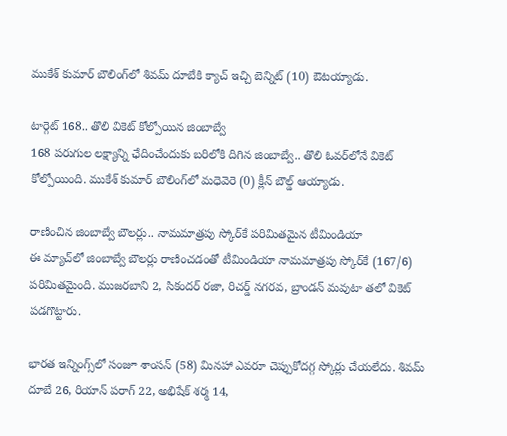ముకేశ్‌ కుమార్‌ బౌలింగ్‌లో శివమ్‌ దూబేకి క్యాచ్‌ ఇచ్చి బెన్నిట్‌ (10) ఔటయ్యాడు.

టార్గెట్‌ 168.. తొలి వికెట్‌ కోల్పోయిన జింబాబ్వే
168 పరుగుల లక్ష్యాన్ని ఛేదించేందుకు బరిలోకి దిగిన జింబాబ్వే.. తొలి ఓవర్‌లోనే వికెట్‌ కోల్పోయింది. ముకేశ్‌ కుమార్‌ బౌలింగ్‌లో మధెవెరె (0) క్లీన్‌ బౌల్డ్‌ ఆయ్యాడు.

రాణించిన జింబాబ్వే బౌలర్లు.. నామమాత్రపు స్కోర్‌కే పరిమితమైన టీమిండియా
ఈ మ్యాచ్‌లో జింబాబ్వే బౌలర్లు రాణించడంతో టీమిండియా నామమాత్రపు స్కోర్‌కే (167/6) పరిమితమైంది. ముజరబాని 2, సికందర్‌ రజా, రిచర్డ్‌ నగరవ, బ్రాండన్‌ మవుటా తలో వికెట్‌ పడగొట్టారు.

భారత ఇన్నింగ్స్‌లో సంజూ శాంసన్‌ (58) మినహా ఎవరూ చెప్పుకోదగ్గ స్కోర్లు చేయలేదు. శివమ్‌ దూబే 26, రియాన్‌ పరాగ్‌ 22, అభిషేక్‌ శర్మ 14,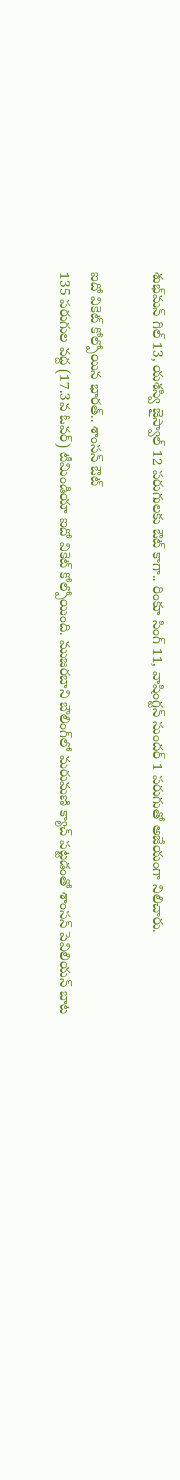శుభ్‌మన్‌ గిల్‌ 13, యశస్వి జైస్వాల్‌ 12 పరుగులకు ఔట్‌ కాగా.. రింకూ సింగ్‌ 11, వాషింగ్టన్‌ సుందర్‌ 1 పరుగుతో అజేయంగా నిలిచారు.

ఐదో వికెట్‌ కోల్పోయిన భారత్‌.. శాంసన్‌ ఔట్‌
135 పరుగుల వద్ద (17.3వ ఓవర్‌) టీమిండియా ఐదో వికెట్‌ కోల్పోయింది. ముజరబాని బౌలింగ్‌లో మరుమణి క్యాచ్ పట్టడంతో శాంసన్‌ పెవిలియన్‌ బాట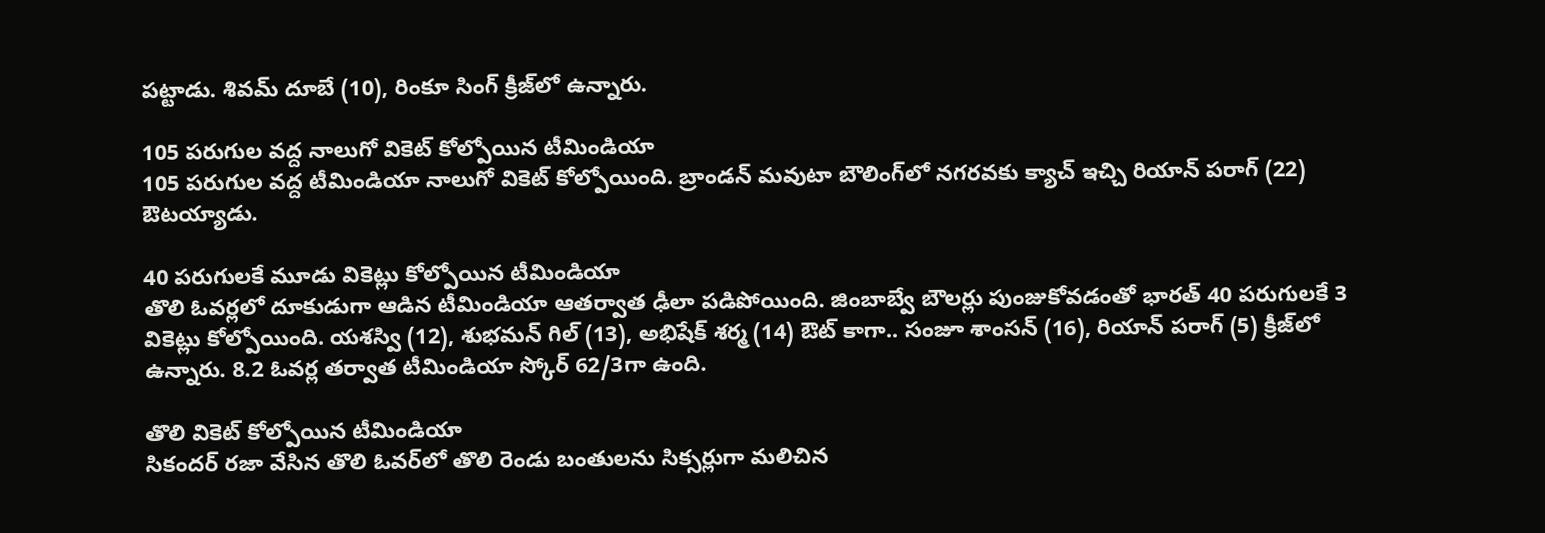పట్టాడు. శివమ్‌ దూబే (10), రింకూ సింగ్‌ క్రీజ్‌లో ఉన్నారు.

105 పరుగుల వద్ద నాలుగో వికెట్‌ కోల్పోయిన టీమిండియా
105 పరుగుల వద్ద టీమిండియా నాలుగో వికెట్‌ కోల్పోయింది. బ్రాండన్‌ మవుటా బౌలింగ్‌లో నగరవకు క్యాచ్‌ ఇచ్చి రియాన్‌ పరాగ్‌ (22) ఔటయ్యాడు.

40 పరుగులకే మూడు వికెట్లు కోల్పోయిన టీమిండియా
తొలి ఓవర్లలో దూకుడుగా ఆడిన టీమిండియా ఆతర్వాత ఢీలా పడిపోయింది. జింబాబ్వే బౌలర్లు పుంజుకోవడంతో భారత్‌ 40 పరుగులకే 3 వికెట్లు కోల్పోయింది. యశస్వి (12), శుభమన్‌ గిల్‌ (13), అభిషేక్‌ శర్మ (14) ఔట్‌ కాగా.. సంజూ శాంసన్‌ (16), రియాన్‌ పరాగ్‌ (5) క్రీజ్‌లో ఉన్నారు. 8.2 ఓవర్ల తర్వాత టీమిండియా స్కోర్‌ 62/3గా ఉంది.

తొలి వికెట్‌ కోల్పోయిన టీమిండియా
సికందర్‌ రజా వేసిన తొలి ఓవర్‌లో తొలి రెండు బంతులను సిక్సర్లుగా మలిచిన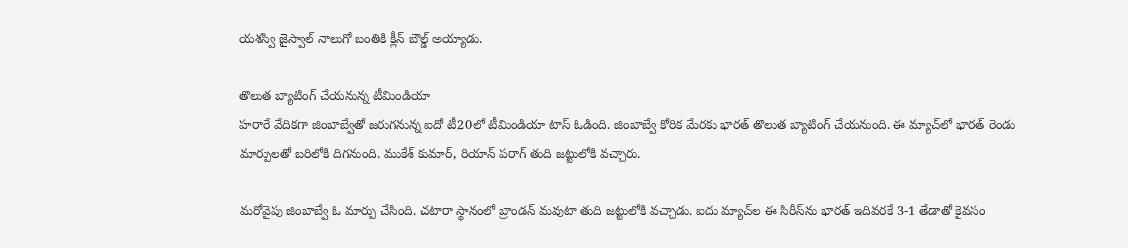యశస్వి జైస్వాల్‌ నాలుగో బంతికి క్లీన్‌ బౌల్డ్‌ అయ్యాడు.

తొలుత బ్యాటింగ్‌ చేయనున్న టీమిండియా
హరారే వేదికగా జింబాబ్వేతో జరుగనున్న ఐదో టీ20లో టీమిండియా టాస్‌ ఓడింది. జింబాబ్వే కోరిక మేరకు భారత్‌ తొలుత బ్యాటింగ్‌ చేయనుంది. ఈ మ్యాచ్‌లో భారత్‌ రెండు మార్పులతో బరిలోకి దిగనుంది. ముకేశ్‌ కుమార్‌, రియాన్‌ పరాగ్‌ తుది జట్టులోకి వచ్చారు.

మరోవైపు జింబాబ్వే ఓ మార్పు చేసింది. చటారా స్థానంలో బ్రాండన్‌ మవుటా తుది జట్టులోకి వచ్చాడు. ఐదు మ్యాచ్‌ల ఈ సిరీస్‌ను భారత్‌ ఇదివరకే 3-1 తేడాతో కైవసం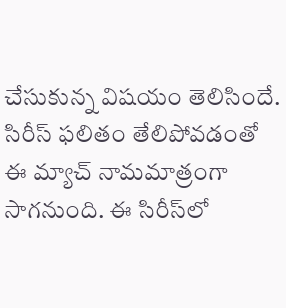చేసుకున్న విషయం తెలిసిందే. సిరీస్‌ ఫలితం తేలిపోవడంతో ఈ మ్యాచ్‌ నామమాత్రంగా సాగనుంది. ఈ సిరీస్‌లో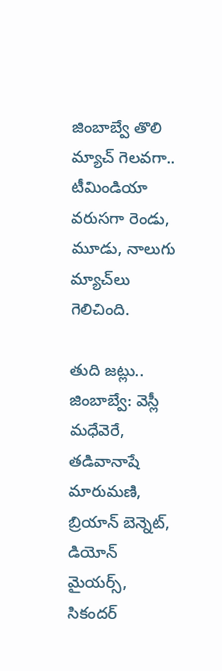జింబాబ్వే తొలి మ్యాచ్‌ గెలవగా.. టీమిండియా వరుసగా రెండు, మూడు, నాలుగు మ్యాచ్‌లు గెలిచింది.

తుది జట్లు..
జింబాబ్వే: వెస్లీ మధేవెరే, తడివానాషే మారుమణి, బ్రియాన్ బెన్నెట్, డియోన్ మైయర్స్, సికందర్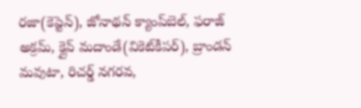రజా(కెప్టెన్‌), జోనాథన్ క్యాంప్‌బెల్, ఫరాజ్ అక్రమ్, క్లైవ్ మదాండే(వికెట్‌కీపర్‌), బ్రాండన్ మవుటా, రిచర్డ్ నగరవ,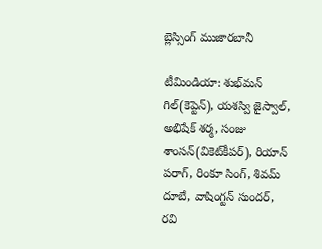బ్లెస్సింగ్ ముజారబానీ

టీమిండియా: శుభ్‌మన్ గిల్(కెప్టెన్‌), యశస్వి జైస్వాల్, అభిషేక్ శర్మ, సంజు శాంసన్(వికెట్‌కీపర్‌), రియాన్ పరాగ్, రింకూ సింగ్, శివమ్ దూబే, వాషింగ్టన్ సుందర్, రవి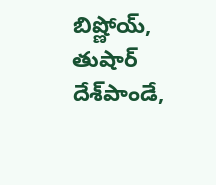బిష్ణోయ్, తుషార్ దేశ్‌పాండే,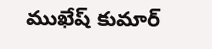ముఖేష్ కుమార్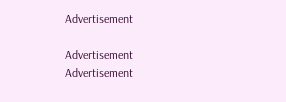Advertisement

Advertisement
Advertisement